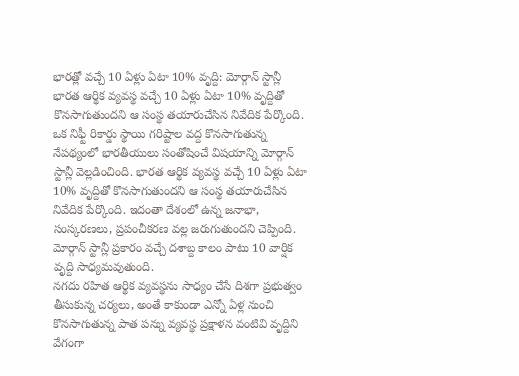భారత్లో వచ్చే 10 ఏళ్లు ఏటా 10% వృద్ది: మోర్గాన్ స్టాన్లీ
భారత ఆర్థిక వ్యవస్థ వచ్చే 10 ఏళ్లు ఏటా 10% వృద్దితో కొనసాగుతుందని ఆ సంస్థ తయారుచేసిన నివేదిక పేర్కొంది.
ఒక నిఫ్టీ రికార్డు స్థాయి గరిష్టాల వద్ద కొనసాగుతున్న నేపథ్యంలో భారతీయులు సంతోషించే విషయాన్ని మోర్గాన్ స్టాన్లీ వెల్లడించింది. భారత ఆర్థిక వ్యవస్థ వచ్చే 10 ఏళ్లు ఏటా 10% వృద్దితో కొనసాగుతుందని ఆ సంస్థ తయారుచేసిన నివేదిక పేర్కొంది. ఇదంతా దేశంలో ఉన్న జనాభా, సంస్కరణలు, ప్రపంచీకరణ వల్ల జరుగుతుందని చెప్పింది. మోర్గాన్ స్టాన్లీ ప్రకారం వచ్చే దశాబ్ద కాలం పాటు 10 వార్షిక వృద్ది సాధ్యమవుతుంది.
నగదు రహిత ఆర్థిక వ్యవస్థను సాధ్యం చేసే దిశగా ప్రభుత్వం తీసుకున్న చర్యలు, అంతే కాకుండా ఎన్నో ఏళ్ల నుంచి కొనసాగుతున్న పాత పన్ను వ్యవస్థ ప్రక్షాళన వంటివి వృద్దిని వేగంగా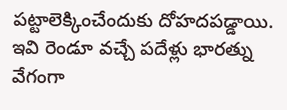పట్టాలెక్కించేందుకు దోహదపడ్డాయి. ఇవి రెండూ వచ్చే పదేళ్లు భారత్ను వేగంగా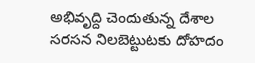అభివృద్ది చెందుతున్న దేశాల సరసన నిలబెట్టుటకు దోహదం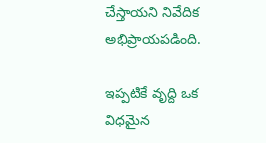చేస్తాయని నివేదిక అభిప్రాయపడింది.

ఇప్పటికే వృద్ది ఒక విధమైన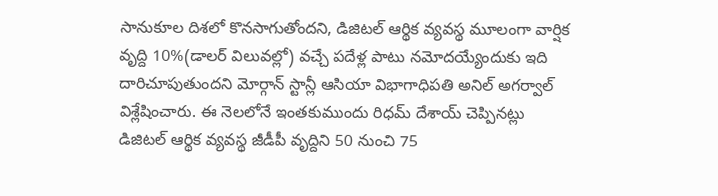సానుకూల దిశలో కొనసాగుతోందని, డిజిటల్ ఆర్థిక వ్యవస్థ మూలంగా వార్షిక వృద్ది 10%(డాలర్ విలువల్లో) వచ్చే పదేళ్ల పాటు నమోదయ్యేందుకు ఇది దారిచూపుతుందని మోర్గాన్ స్టాన్లీ ఆసియా విభాగాధిపతి అనిల్ అగర్వాల్ విశ్లేషించారు. ఈ నెలలోనే ఇంతకుముందు రిధమ్ దేశాయ్ చెప్పినట్లు డిజిటల్ ఆర్థిక వ్యవస్థ జీడీపీ వృద్దిని 50 నుంచి 75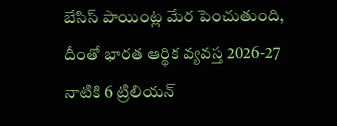బేసిస్ పాయింట్ల మేర పెంచుతుంది, దీంతో భారత ఆర్థిక వ్యవస్త 2026-27 నాటికి 6 ట్రిలియన్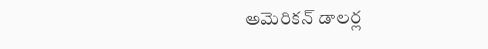అమెరికన్ డాలర్ల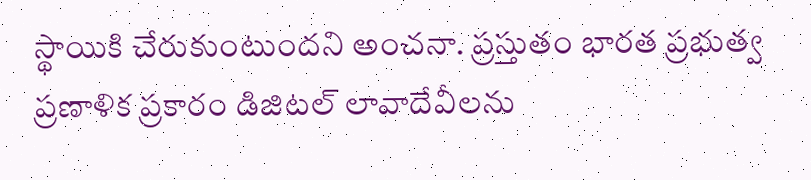స్థాయికి చేరుకుంటుందని అంచనా. ప్రస్తుతం భారత ప్రభుత్వ ప్రణాళిక ప్రకారం డిజిటల్ లావాదేవీలను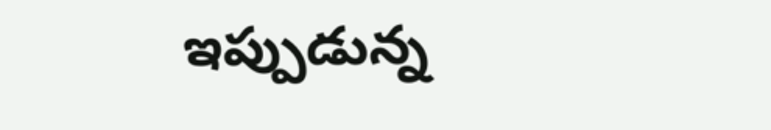ఇప్పుడున్న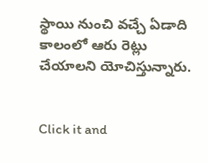స్థాయి నుంచి వచ్చే ఏడాది కాలంలో ఆరు రెట్లు చేయాలని యోచిస్తున్నారు.


Click it and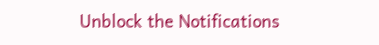Unblock the Notifications